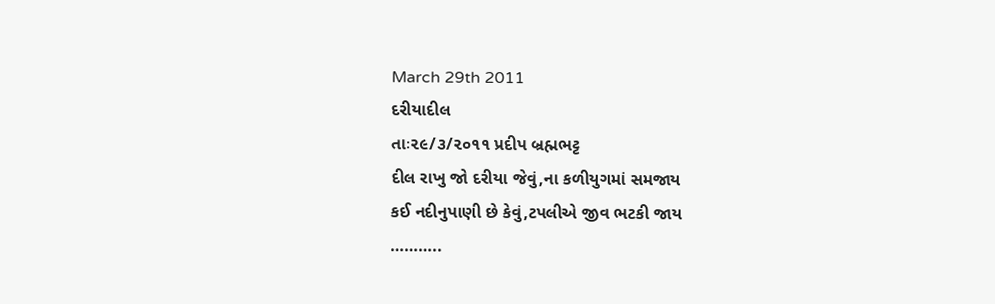March 29th 2011
દરીયાદીલ
તાઃ૨૯/૩/૨૦૧૧ પ્રદીપ બ્રહ્મભટ્ટ
દીલ રાખુ જો દરીયા જેવું,ના કળીયુગમાં સમજાય
કઈ નદીનુપાણી છે કેવું,ટપલીએ જીવ ભટકી જાય
………..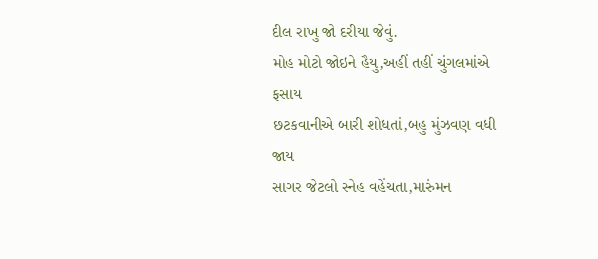દીલ રાખુ જો દરીયા જેવું.
મોહ મોટો જોઇને હૈયુ,અહીં તહીં ચુંગલમાંએ ફસાય
છટકવાનીએ બારી શોધતાં,બહુ મુંઝવણ વધી જાય
સાગર જેટલો સ્નેહ વહેંચતા,મારુંમન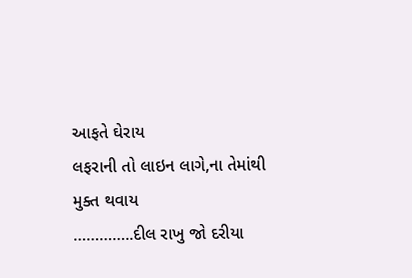આફતે ઘેરાય
લફરાની તો લાઇન લાગે,ના તેમાંથી મુક્ત થવાય
…………..દીલ રાખુ જો દરીયા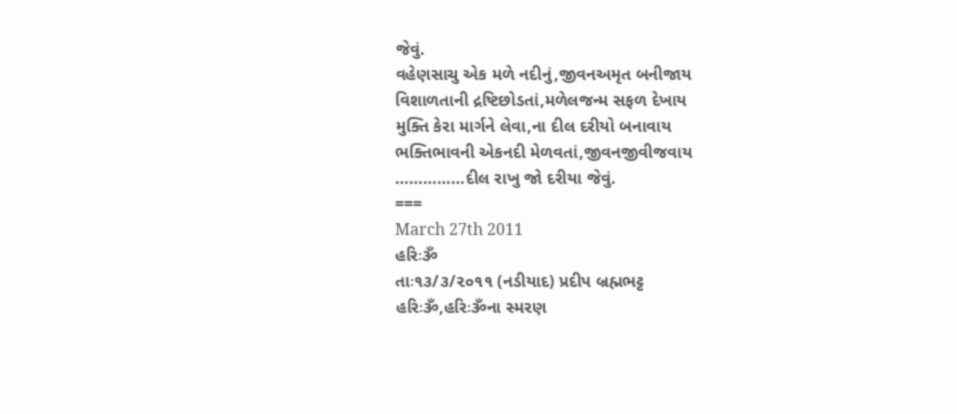જેવું.
વહેણસાચુ એક મળે નદીનું,જીવનઅમૃત બનીજાય
વિશાળતાની દ્રષ્ટિછોડતાં,મળેલજન્મ સફળ દેખાય
મુક્તિ કેરા માર્ગને લેવા,ના દીલ દરીયો બનાવાય
ભક્તિભાવની એકનદી મેળવતાં,જીવનજીવીજવાય
……………દીલ રાખુ જો દરીયા જેવું.
===
March 27th 2011
હરિઃૐ
તાઃ૧૩/૩/૨૦૧૧ (નડીયાદ) પ્રદીપ બ્રહ્મભટ્ટ
હરિઃૐ,હરિઃૐના સ્મરણ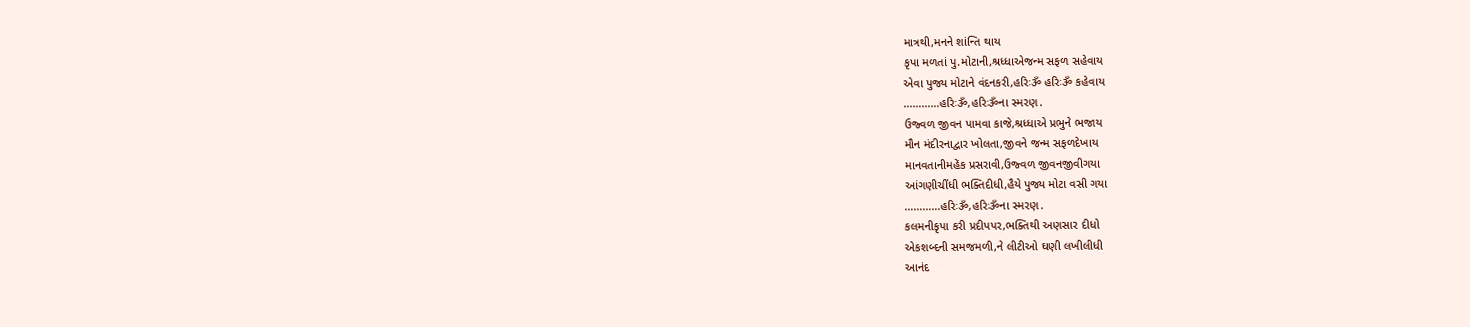માત્રથી,મનને શાંન્તિ થાય
કૃપા મળતાં પુ.મોટાની,શ્રધ્ધાએજન્મ સફળ સહેવાય
એવા પુજ્ય મોટાને વંદનકરી,હરિઃૐ હરિઃૐ કહેવાય
…………હરિઃૐ,હરિઃૐના સ્મરણ.
ઉજ્વળ જીવન પામવા કાજે,શ્રધ્ધાએ પ્રભુને ભજાય
મૌન મંદીરનાદ્વાર ખોલતા,જીવને જન્મ સફળદેખાય
માનવતાનીમહેંક પ્રસરાવી,ઉજ્વળ જીવનજીવીગયા
આંગણીચીંધી ભક્તિદીધી,હૈયે પુજ્ય મોટા વસી ગયા
…………હરિઃૐ,હરિઃૐના સ્મરણ.
કલમનીકૃપા કરી પ્રદીપપર,ભક્તિથી અણસાર દીધો
એકશબ્દની સમજમળી,ને લીટીઓ ઘણી લખીલીધી
આનંદ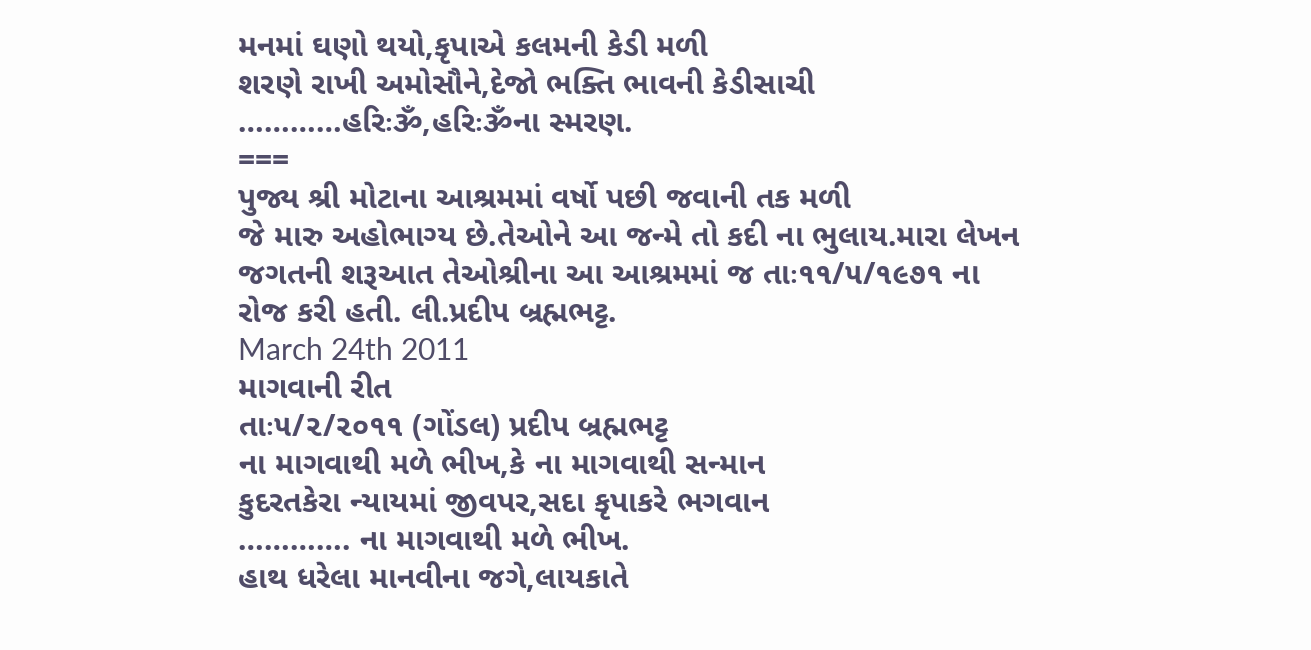મનમાં ઘણો થયો,કૃપાએ કલમની કેડી મળી
શરણે રાખી અમોસૌને,દેજો ભક્તિ ભાવની કેડીસાચી
…………હરિઃૐ,હરિઃૐના સ્મરણ.
===
પુજ્ય શ્રી મોટાના આશ્રમમાં વર્ષો પછી જવાની તક મળી
જે મારુ અહોભાગ્ય છે.તેઓને આ જન્મે તો કદી ના ભુલાય.મારા લેખન
જગતની શરૂઆત તેઓશ્રીના આ આશ્રમમાં જ તાઃ૧૧/૫/૧૯૭૧ ના
રોજ કરી હતી. લી.પ્રદીપ બ્રહ્મભટ્ટ.
March 24th 2011
માગવાની રીત
તાઃ૫/૨/૨૦૧૧ (ગોંડલ) પ્રદીપ બ્રહ્મભટ્ટ
ના માગવાથી મળે ભીખ,કે ના માગવાથી સન્માન
કુદરતકેરા ન્યાયમાં જીવપર,સદા કૃપાકરે ભગવાન
…………. ના માગવાથી મળે ભીખ.
હાથ ધરેલા માનવીના જગે,લાયકાતે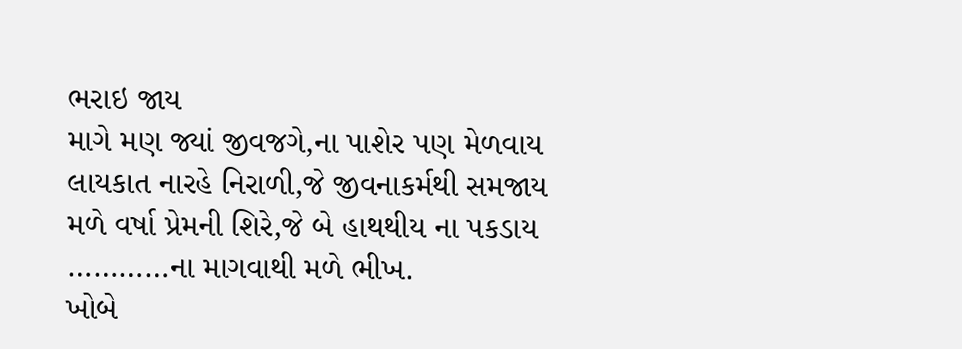ભરાઇ જાય
માગે મણ જ્યાં જીવજગે,ના પાશેર પણ મેળવાય
લાયકાત નારહે નિરાળી,જે જીવનાકર્મથી સમજાય
મળે વર્ષા પ્રેમની શિરે,જે બે હાથથીય ના પકડાય
…………ના માગવાથી મળે ભીખ.
ખોબે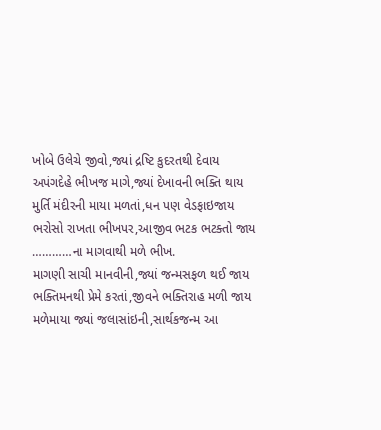ખોબે ઉલેચે જીવો,જ્યાં દ્રષ્ટિ કુદરતથી દેવાય
અપંગદેહે ભીખજ માગે,જ્યાં દેખાવની ભક્તિ થાય
મુર્તિ મંદીરની માયા મળતાં,ધન પણ વેડફાઇજાય
ભરોસો રાખતા ભીખપર,આજીવ ભટક ભટક્તો જાય
…………ના માગવાથી મળે ભીખ.
માગણી સાચી માનવીની,જ્યાં જન્મસફળ થઈ જાય
ભક્તિમનથી પ્રેમે કરતાં,જીવને ભક્તિરાહ મળી જાય
મળેમાયા જ્યાં જલાસાંઇની,સાર્થકજન્મ આ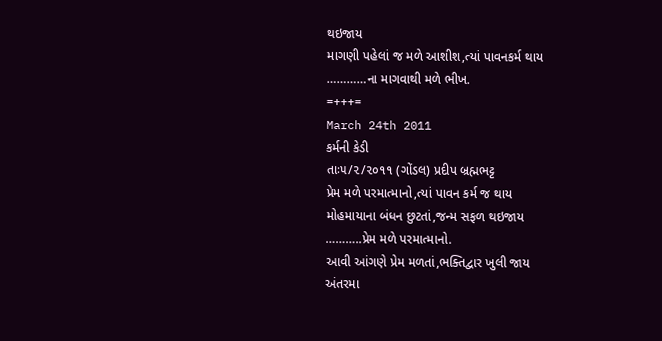થઇજાય
માગણી પહેલાં જ મળે આશીશ,ત્યાં પાવનકર્મ થાય
…………ના માગવાથી મળે ભીખ.
=+++=
March 24th 2011
કર્મની કેડી
તાઃ૫/૨/૨૦૧૧ (ગોંડલ) પ્રદીપ બ્રહ્મભટ્ટ
પ્રેમ મળે પરમાત્માનો,ત્યાં પાવન કર્મ જ થાય
મોહમાયાના બંધન છુટતાં,જન્મ સફળ થઇજાય
………..પ્રેમ મળે પરમાત્માનો.
આવી આંગણે પ્રેમ મળતાં,ભક્તિદ્વાર ખુલી જાય
અંતરમા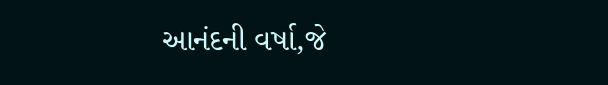આનંદની વર્ષા,જે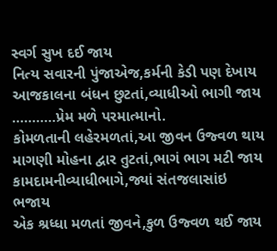સ્વર્ગ સુખ દઈ જાય
નિત્ય સવારની પુંજાએજ,કર્મની કેડી પણ દેખાય
આજકાલના બંધન છુટતાં,વ્યાધીઓ ભાગી જાય
………..પ્રેમ મળે પરમાત્માનો.
કોમળતાની લહેરમળતાં,આ જીવન ઉજ્વળ થાય
માગણી મોહના દ્વાર તુટતાં,ભાગં ભાગ મટી જાય
કામદામનીવ્યાધીભાગે,જ્યાં સંતજલાસાંઇ ભજાય
એક શ્રધ્ધા મળતાં જીવને,કુળ ઉજ્વળ થઈ જાય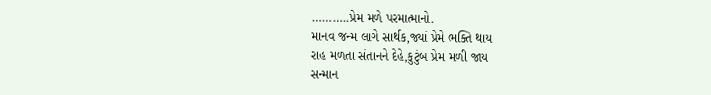………..પ્રેમ મળે પરમાત્માનો.
માનવ જન્મ લાગે સાર્થક,જ્યાં પ્રેમે ભક્તિ થાય
રાહ મળતા સંતાનને દેહે,કુટુંબ પ્રેમ મળી જાય
સન્માન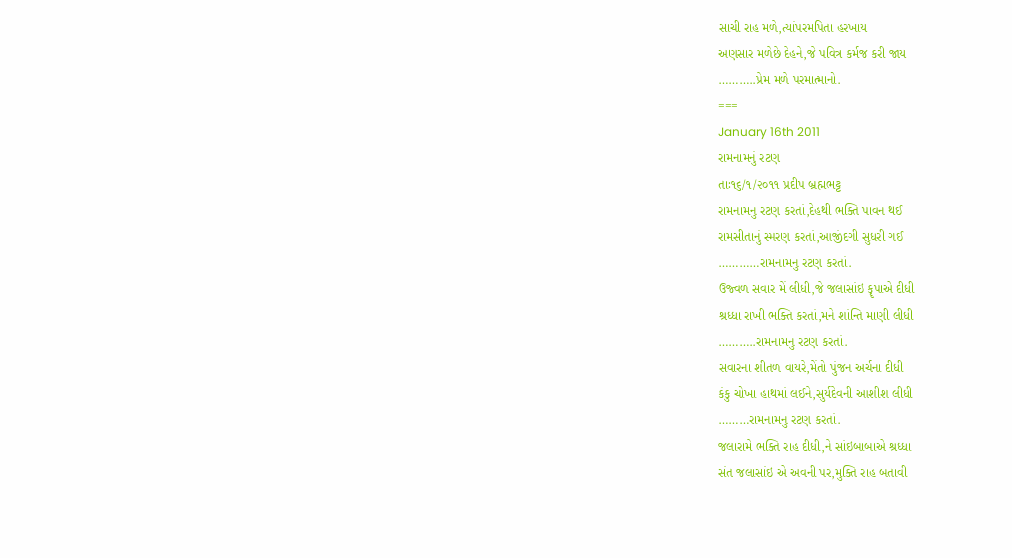સાચી રાહ મળે,ત્યાંપરમપિતા હરખાય
અણસાર મળેછે દેહને,જે પવિત્ર કર્મજ કરી જાય
………..પ્રેમ મળે પરમાત્માનો.
===
January 16th 2011
રામનામનું રટણ
તાઃ૧૬/૧/૨૦૧૧ પ્રદીપ બ્રહ્મભટ્ટ
રામનામનુ રટણ કરતાં,દેહથી ભક્તિ પાવન થઈ
રામસીતાનું સ્મરણ કરતાં,આજીંદગી સુધરી ગઈ
…………રામનામનુ રટણ કરતાં.
ઉજ્વળ સવાર મેં લીધી,જે જલાસાંઇ કૄપાએ દીધી
શ્રધ્ધા રાખી ભક્તિ કરતાં,મને શાંન્તિ માણી લીધી
………..રામનામનુ રટણ કરતાં.
સવારના શીતળ વાયરે,મેંતો પુંજન અર્ચના દીધી
કંકુ ચોખા હાથમાં લઈને,સુર્યદેવની આશીશ લીધી
………રામનામનુ રટણ કરતાં.
જલારામે ભક્તિ રાહ દીધી,ને સાંઇબાબાએ શ્રધ્ધા
સંત જલાસાંઇ એ અવની પર,મુક્તિ રાહ બતાવી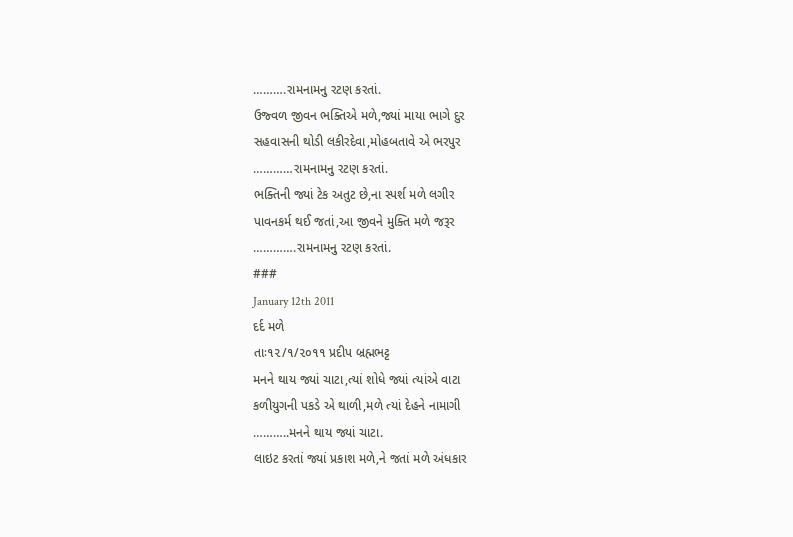……….રામનામનુ રટણ કરતાં.
ઉજ્વળ જીવન ભક્તિએ મળે,જ્યાં માયા ભાગે દુર
સહવાસની થોડી લકીરદેવા,મોહબતાવે એ ભરપુર
…………રામનામનુ રટણ કરતાં.
ભક્તિની જ્યાં ટેક અતુટ છે,ના સ્પર્શ મળે લગીર
પાવનકર્મ થઈ જતાં,આ જીવને મુક્તિ મળે જરૂર
………….રામનામનુ રટણ કરતાં.
###
January 12th 2011
દર્દ મળે
તાઃ૧૨/૧/૨૦૧૧ પ્રદીપ બ્રહ્મભટ્ટ
મનને થાય જ્યાં ચાટા,ત્યાં શોધે જ્યાં ત્યાંએ વાટા
કળીયુગની પકડે એ થાળી,મળે ત્યાં દેહને નામાગી
………..મનને થાય જ્યાં ચાટા.
લાઇટ કરતાં જ્યાં પ્રકાશ મળે,ને જતાં મળે અંધકાર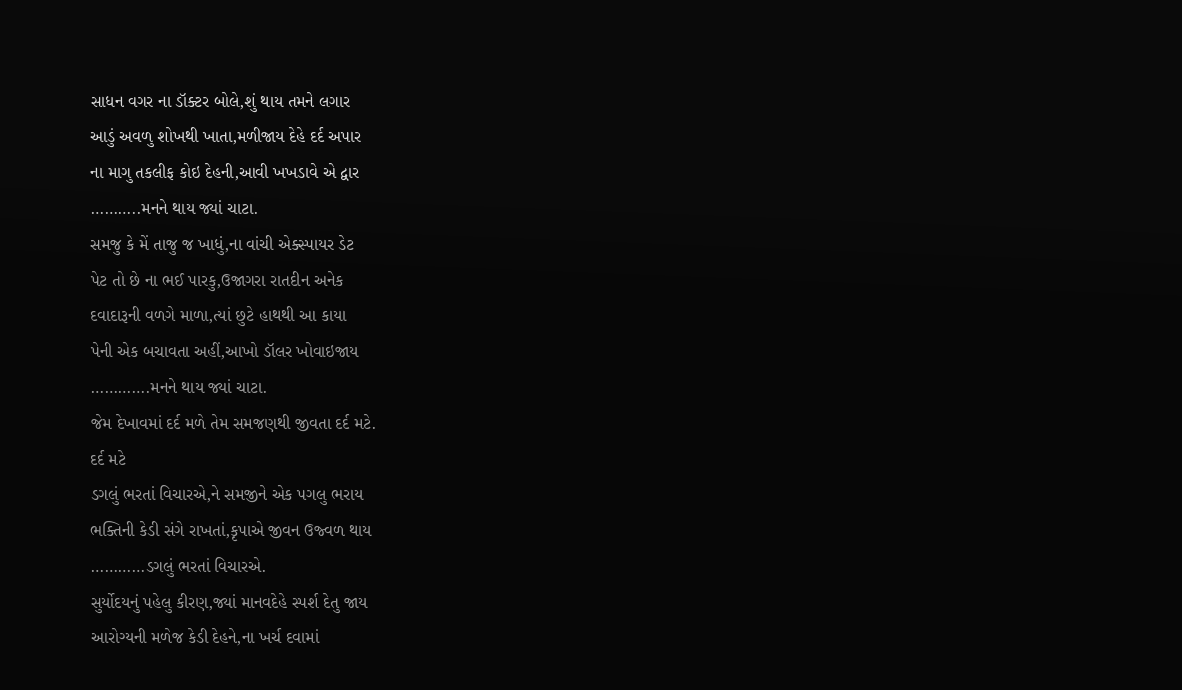સાધન વગર ના ડૉક્ટર બોલે,શું થાય તમને લગાર
આડું અવળુ શોખથી ખાતા,મળીજાય દેહે દર્દ અપાર
ના માગુ તકલીફ કોઇ દેહની,આવી ખખડાવે એ દ્વાર
………..મનને થાય જ્યાં ચાટા.
સમજુ કે મેં તાજુ જ ખાધું,ના વાંચી એક્સ્પાયર ડેટ
પેટ તો છે ના ભઈ પારકુ,ઉજાગરા રાતદીન અનેક
દવાદારૂની વળગે માળા,ત્યાં છુટે હાથથી આ કાયા
પેની એક બચાવતા અહીં,આખો ડૉલર ખોવાઇજાય
………….મનને થાય જ્યાં ચાટા.
જેમ દેખાવમાં દર્દ મળે તેમ સમજણથી જીવતા દર્દ મટે.
દર્દ મટે
ડગલું ભરતાં વિચારએ,ને સમજીને એક પગલુ ભરાય
ભક્તિની કેડી સંગે રાખતાં,કૃપાએ જીવન ઉજ્વળ થાય
…………ડગલું ભરતાં વિચારએ.
સુર્યોદયનું પહેલુ કીરણ,જ્યાં માનવદેહે સ્પર્શ દેતુ જાય
આરોગ્યની મળેજ કેડી દેહને,ના ખર્ચ દવામાં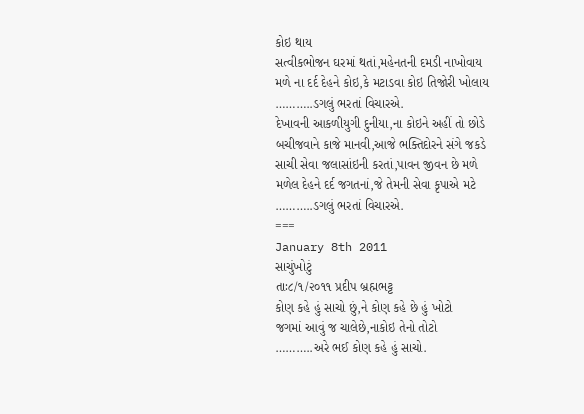કોઇ થાય
સત્વીકભોજન ઘરમાં થતાં,મહેનતની દમડી નાખોવાય
મળે ના દર્દ દેહને કોઇ,કે મટાડવા કોઇ તિજોરી ખોલાય
………..ડગલું ભરતાં વિચારએ.
દેખાવની આકળીયુગી દુનીયા,ના કોઇને અહીં તો છોડે
બચીજવાને કાજે માનવી,આજે ભક્તિદોરને સંગે જકડે
સાચી સેવા જલાસાંઇની કરતાં,પાવન જીવન છે મળે
મળેલ દેહને દર્દ જગતનાં,જે તેમની સેવા કૃપાએ મટે
………..ડગલું ભરતાં વિચારએ.
===
January 8th 2011
સાચુંખોટું
તાઃ૮/૧/૨૦૧૧ પ્રદીપ બ્રહ્મભટ્ટ
કોણ કહે હું સાચો છું,ને કોણ કહે છે હું ખોટો
જગમાં આવું જ ચાલેછે,નાકોઇ તેનો તોટો
………..અરે ભઈ કોણ કહે હું સાચો.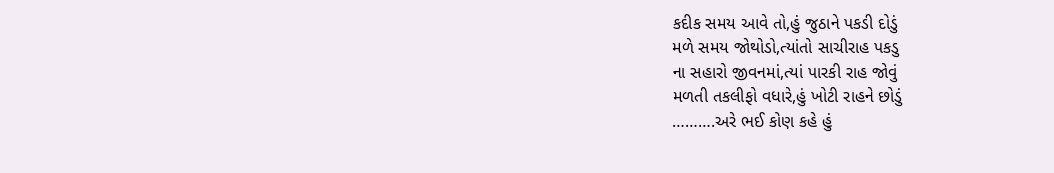કદીક સમય આવે તો,હું જુઠાને પકડી દોડું
મળે સમય જોથોડો,ત્યાંતો સાચીરાહ પકડુ
ના સહારો જીવનમાં,ત્યાં પારકી રાહ જોવું
મળતી તકલીફો વધારે,હું ખોટી રાહને છોડું
……….અરે ભઈ કોણ કહે હું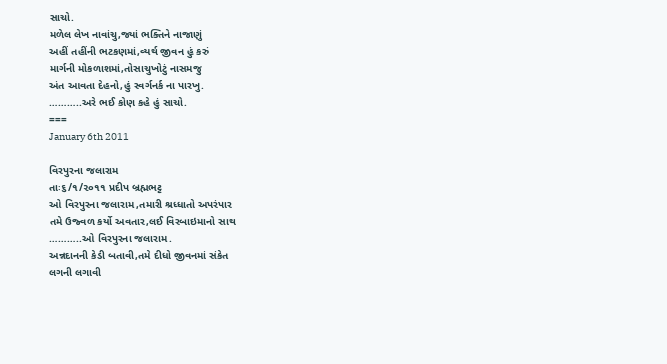સાચો.
મળેલ લેખ નાવાંચુ,જ્યાં ભક્તિને નાજાણું
અહીં તહીંની ભટકણમાં,વ્યર્થ જીવન હું કરું
માર્ગની મોકળાશમાં,તોસાચુખોટું નાસમજુ
અંત આવતા દેહનો,હું સ્વર્ગનર્ક ના પારખુ.
………..અરે ભઈ કોણ કહે હું સાચો.
===
January 6th 2011

વિરપુરના જલારામ
તાઃ૬/૧/૨૦૧૧ પ્રદીપ બ્રહ્મભટ્ટ
ઓ વિરપુરના જલારામ,તમારી શ્રધ્ધાતો અપરંપાર
તમે ઉજ્વળ કર્યો અવતાર,લઈ વિરબાઇમાનો સાથ
………..ઓ વિરપુરના જલારામ.
અન્નદાનની કેડી બતાવી,તમે દીધો જીવનમાં સંકેત
લગની લગાવી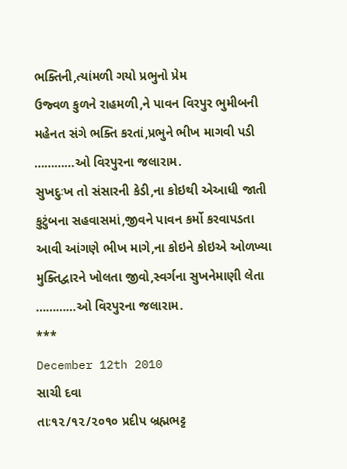ભક્તિની,ત્યાંમળી ગયો પ્રભુનો પ્રેમ
ઉજ્વળ કુળને રાહમળી,ને પાવન વિરપુર ભુમીબની
મહેનત સંગે ભક્તિ કરતાં,પ્રભુને ભીખ માગવી પડી
…………ઓ વિરપુરના જલારામ.
સુખદુઃખ તો સંસારની કેડી,ના કોઇથી એઆધી જાતી
કુટુંબના સહવાસમાં,જીવને પાવન કર્મો કરવાપડતા
આવી આંગણે ભીખ માગે,ના કોઇને કોઇએ ઓળખ્યા
મુક્તિદ્વારને ખોલતા જીવો,સ્વર્ગના સુખનેમાણી લેતા
…………ઓ વિરપુરના જલારામ.
***
December 12th 2010
સાચી દવા
તાઃ૧૨/૧૨/૨૦૧૦ પ્રદીપ બ્રહ્મભટ્ટ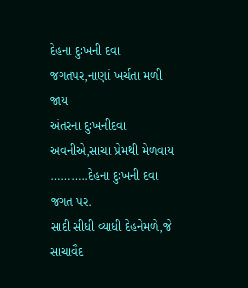દેહના દુઃખની દવા જગતપર,નાણાં ખર્ચતા મળી જાય
અંતરના દુઃખનીદવા અવનીએ,સાચા પ્રેમથી મેળવાય
………..દેહના દુઃખની દવા જગત પર.
સાદી સીધી વ્યાધી દેહનેમળે,જે સાચાવૈદ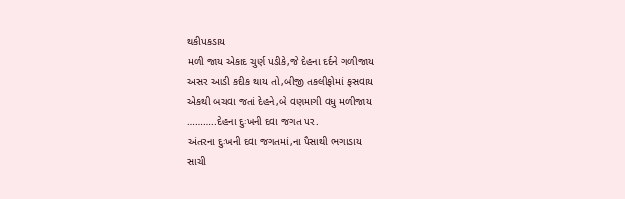થકીપકડાય
મળી જાય એકાદ ચુર્ણ પડીકે,જે દેહના દર્દને ગળીજાય
અસર આડી કદીક થાય તો,બીજી તકલીફોમાં ફસવાય
એકથી બચવા જતાં દેહને,બે વણમાગી વધુ મળીજાય
………..દેહના દુઃખની દવા જગત પર.
અંતરના દુઃખની દવા જગતમાં,ના પૈસાથી ભગાડાય
સાચી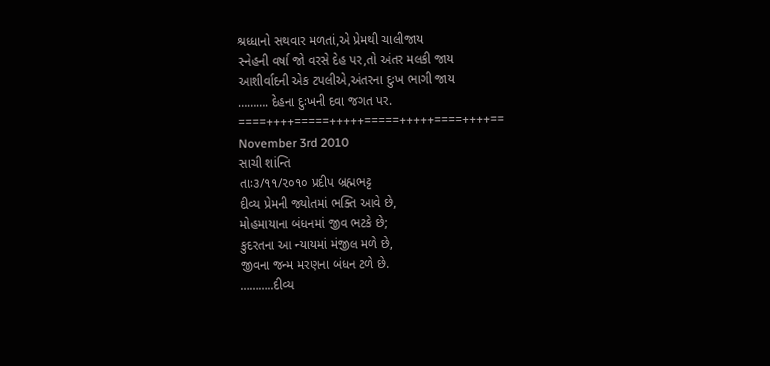શ્રધ્ધાનો સથવાર મળતાં,એ પ્રેમથી ચાલીજાય
સ્નેહની વર્ષા જો વરસે દેહ પર,તો અંતર મલકી જાય
આશીર્વાદની એક ટપલીએ,અંતરના દુઃખ ભાગી જાય
………. દેહના દુઃખની દવા જગત પર.
====++++=====+++++=====+++++====++++==
November 3rd 2010
સાચી શાંન્તિ
તાઃ૩/૧૧/૨૦૧૦ પ્રદીપ બ્રહ્મભટ્ટ
દીવ્ય પ્રેમની જ્યોતમાં ભક્તિ આવે છે,
મોહમાયાના બંધનમાં જીવ ભટકે છે;
કુદરતના આ ન્યાયમાં મંજીલ મળે છે,
જીવના જન્મ મરણના બંધન ટળે છે.
………..દીવ્ય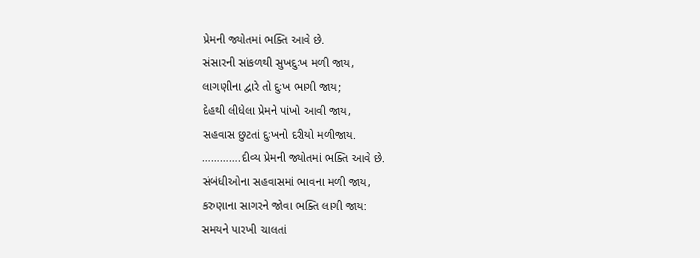પ્રેમની જ્યોતમાં ભક્તિ આવે છે.
સંસારની સાંકળથી સુખદુઃખ મળી જાય,
લાગણીના દ્વારે તો દુઃખ ભાગી જાય;
દેહથી લીધેલા પ્રેમને પાંખો આવી જાય,
સહવાસ છુટતાં દુઃખનો દરીયો મળીજાય.
………….દીવ્ય પ્રેમની જ્યોતમાં ભક્તિ આવે છે.
સંબંધીઓના સહવાસમાં ભાવના મળી જાય,
કરુણાના સાગરને જોવા ભક્તિ લાગી જાય:
સમયને પારખી ચાલતાં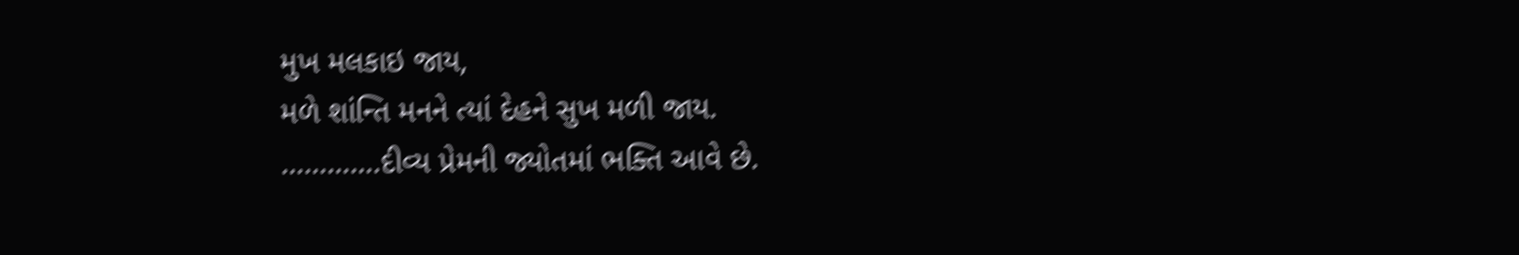મુખ મલકાઇ જાય,
મળે શાંન્તિ મનને ત્યાં દેહને સુખ મળી જાય.
………….દીવ્ય પ્રેમની જ્યોતમાં ભક્તિ આવે છે.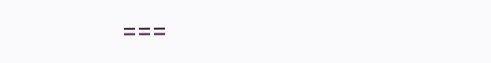===